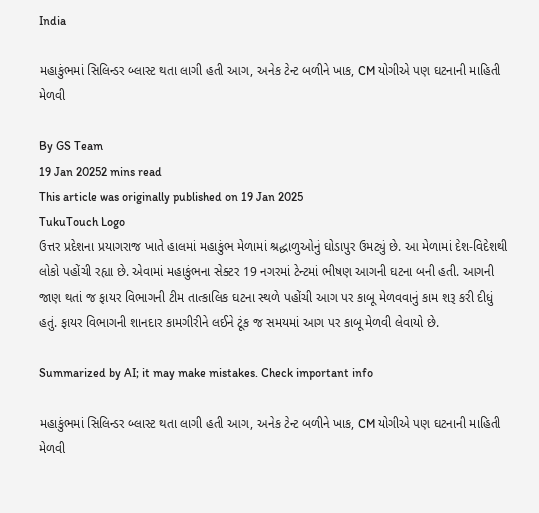India

મહાકુંભમાં સિલિન્ડર બ્લાસ્ટ થતા લાગી હતી આગ, અનેક ટેન્ટ બળીને ખાક, CM યોગીએ પણ ઘટનાની માહિતી મેળવી

By GS Team
19 Jan 20252 mins read
This article was originally published on 19 Jan 2025
TukuTouch Logo
ઉત્તર પ્રદેશના પ્રયાગરાજ ખાતે હાલમાં મહાકુંભ મેળામાં શ્રદ્ધાળુઓનું ઘોડાપુર ઉમટ્યું છે. આ મેળામાં દેશ-વિદેશથી લોકો પહોંચી રહ્યા છે. એવામાં મહાકુંભના સેક્ટર 19 નગરમાં ટેન્ટમાં ભીષણ આગની ઘટના બની હતી. આગની જાણ થતાં જ ફાયર વિભાગની ટીમ તાત્કાલિક ઘટના સ્થળે પહોંચી આગ પર કાબૂ મેળવવાનું કામ શરૂ કરી દીધું હતું. ફાયર વિભાગની શાનદાર કામગીરીને લઈને ટૂંક જ સમયમાં આગ પર કાબૂ મેળવી લેવાયો છે.

Summarized by AI; it may make mistakes. Check important info

મહાકુંભમાં સિલિન્ડર બ્લાસ્ટ થતા લાગી હતી આગ, અનેક ટેન્ટ બળીને ખાક, CM યોગીએ પણ ઘટનાની માહિતી મેળવી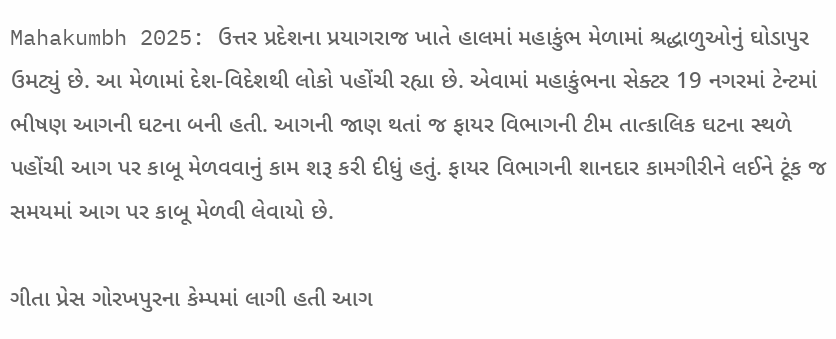Mahakumbh 2025: ઉત્તર પ્રદેશના પ્રયાગરાજ ખાતે હાલમાં મહાકુંભ મેળામાં શ્રદ્ધાળુઓનું ઘોડાપુર ઉમટ્યું છે. આ મેળામાં દેશ-વિદેશથી લોકો પહોંચી રહ્યા છે. એવામાં મહાકુંભના સેક્ટર 19 નગરમાં ટેન્ટમાં ભીષણ આગની ઘટના બની હતી. આગની જાણ થતાં જ ફાયર વિભાગની ટીમ તાત્કાલિક ઘટના સ્થળે પહોંચી આગ પર કાબૂ મેળવવાનું કામ શરૂ કરી દીધું હતું. ફાયર વિભાગની શાનદાર કામગીરીને લઈને ટૂંક જ સમયમાં આગ પર કાબૂ મેળવી લેવાયો છે.

ગીતા પ્રેસ ગોરખપુરના કેમ્પમાં લાગી હતી આગ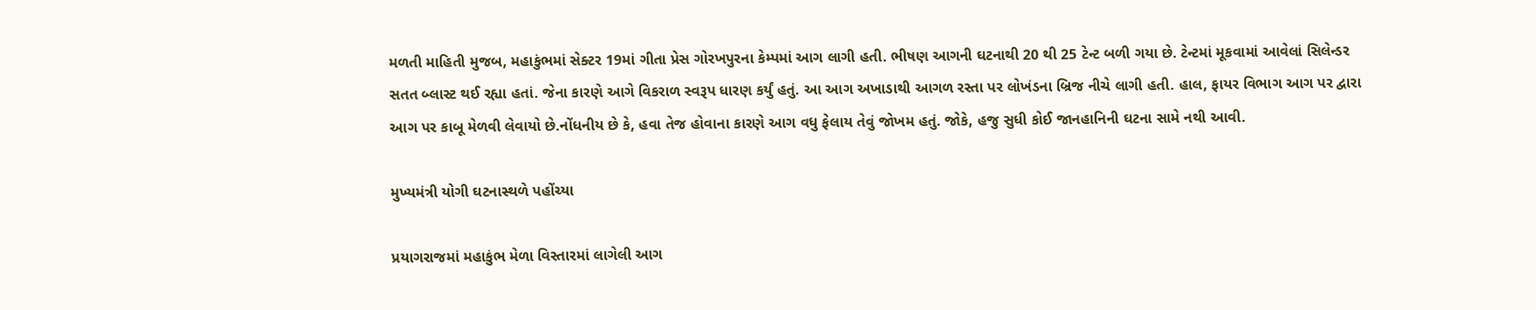મળતી માહિતી મુજબ, મહાકુંભમાં સેક્ટર 19માં ગીતા પ્રેસ ગોરખપુરના કેમ્પમાં આગ લાગી હતી. ભીષણ આગની ઘટનાથી 20 થી 25 ટેન્ટ બળી ગયા છે. ટેન્ટમાં મૂકવામાં આવેલાં સિલેન્ડર સતત બ્લાસ્ટ થઈ રહ્યા હતાં. જેના કારણે આગે વિકરાળ સ્વરૂપ ધારણ કર્યું હતું. આ આગ અખાડાથી આગળ રસ્તા પર લોખંડના બ્રિજ નીચે લાગી હતી. હાલ, ફાયર વિભાગ આગ પર દ્વારા આગ પર કાબૂ મેળવી લેવાયો છે.નોંધનીય છે કે, હવા તેજ હોવાના કારણે આગ વધુ ફેલાય તેવું જોખમ હતું. જોકે, હજુ સુધી કોઈ જાનહાનિની ઘટના સામે નથી આવી.

મુખ્યમંત્રી યોગી ઘટનાસ્થળે પહોંચ્યા

પ્રયાગરાજમાં મહાકુંભ મેળા વિસ્તારમાં લાગેલી આગ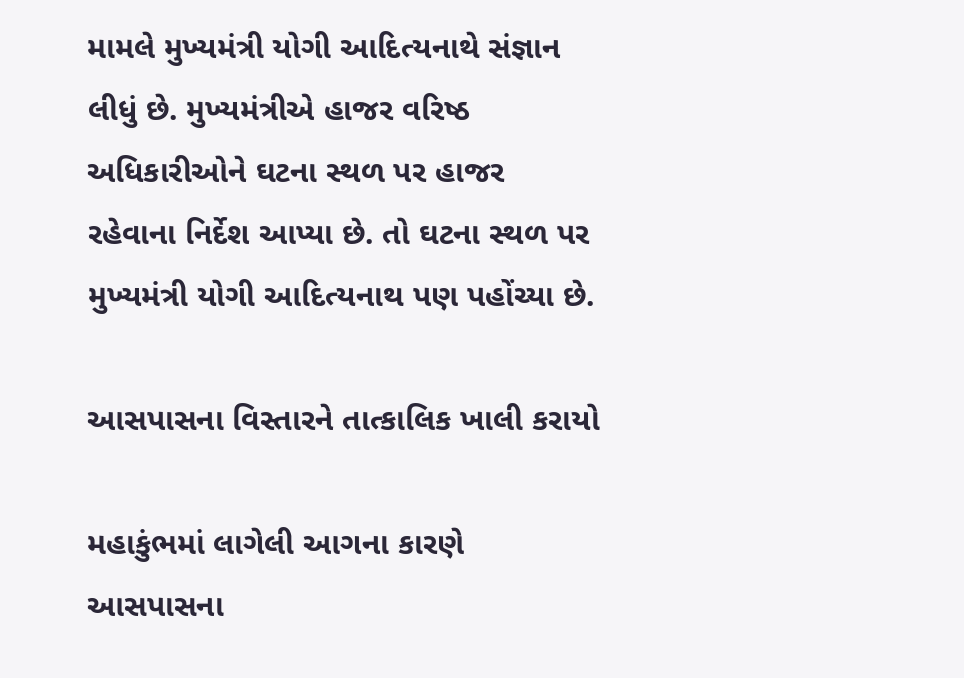મામલે મુખ્યમંત્રી યોગી આદિત્યનાથે સંજ્ઞાન લીધું છે. મુખ્યમંત્રીએ હાજર વરિષ્ઠ અધિકારીઓને ઘટના સ્થળ પર હાજર રહેવાના નિર્દેશ આપ્યા છે. તો ઘટના સ્થળ પર મુખ્યમંત્રી યોગી આદિત્યનાથ પણ પહોંચ્યા છે.

આસપાસના વિસ્તારને તાત્કાલિક ખાલી કરાયો

મહાકુંભમાં લાગેલી આગના કારણે આસપાસના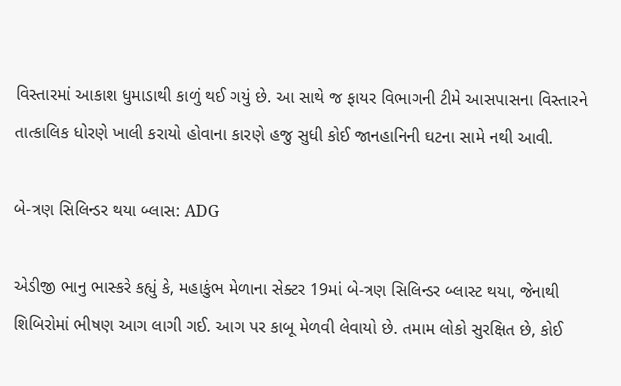વિસ્તારમાં આકાશ ધુમાડાથી કાળું થઈ ગયું છે. આ સાથે જ ફાયર વિભાગની ટીમે આસપાસના વિસ્તારને તાત્કાલિક ધોરણે ખાલી કરાયો હોવાના કારણે હજુ સુધી કોઈ જાનહાનિની ઘટના સામે નથી આવી.

બે-ત્રણ સિલિન્ડર થયા બ્લાસ: ADG

એડીજી ભાનુ ભાસ્કરે કહ્યું કે, મહાકુંભ મેળાના સેક્ટર 19માં બે-ત્રણ સિલિન્ડર બ્લાસ્ટ થયા, જેનાથી શિબિરોમાં ભીષણ આગ લાગી ગઈ. આગ પર કાબૂ મેળવી લેવાયો છે. તમામ લોકો સુરક્ષિત છે, કોઈ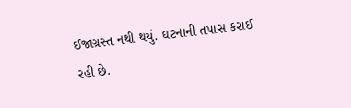ઈજાગ્રસ્ત નથી થયું. ઘટનાની તપાસ કરાઈ રહી છે.